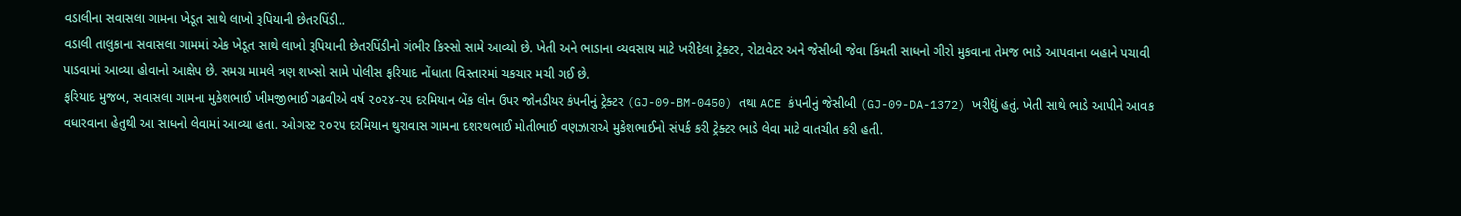વડાલીના સવાસલા ગામના ખેડૂત સાથે લાખો રૂપિયાની છેતરપિંડી..
વડાલી તાલુકાના સવાસલા ગામમાં એક ખેડૂત સાથે લાખો રૂપિયાની છેતરપિંડીનો ગંભીર કિસ્સો સામે આવ્યો છે. ખેતી અને ભાડાના વ્યવસાય માટે ખરીદેલા ટ્રેક્ટર, રોટાવેટર અને જેસીબી જેવા કિંમતી સાધનો ગીરો મુકવાના તેમજ ભાડે આપવાના બહાને પચાવી પાડવામાં આવ્યા હોવાનો આક્ષેપ છે. સમગ્ર મામલે ત્રણ શખ્સો સામે પોલીસ ફરિયાદ નોંધાતા વિસ્તારમાં ચકચાર મચી ગઈ છે.
ફરિયાદ મુજબ, સવાસલા ગામના મુકેશભાઈ ખીમજીભાઈ ગઢવીએ વર્ષ ૨૦૨૪-૨૫ દરમિયાન બેંક લોન ઉપર જોનડીયર કંપનીનું ટ્રેક્ટર (GJ-09-BM-0450) તથા ACE કંપનીનું જેસીબી (GJ-09-DA-1372) ખરીદ્યું હતું. ખેતી સાથે ભાડે આપીને આવક વધારવાના હેતુથી આ સાધનો લેવામાં આવ્યા હતા. ઓગસ્ટ ૨૦૨૫ દરમિયાન થુરાવાસ ગામના દશરથભાઈ મોતીભાઈ વણઝારાએ મુકેશભાઈનો સંપર્ક કરી ટ્રેક્ટર ભાડે લેવા માટે વાતચીત કરી હતી.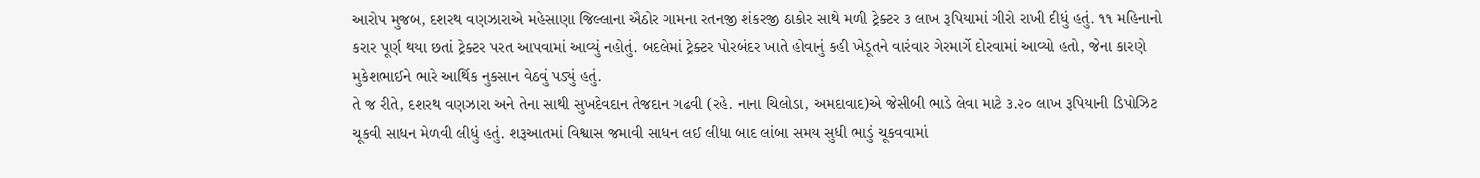આરોપ મુજબ, દશરથ વણઝારાએ મહેસાણા જિલ્લાના ઐઠોર ગામના રતનજી શંકરજી ઠાકોર સાથે મળી ટ્રેક્ટર ૩ લાખ રૂપિયામાં ગીરો રાખી દીધું હતું. ૧૧ મહિનાનો કરાર પૂર્ણ થયા છતાં ટ્રેક્ટર પરત આપવામાં આવ્યું નહોતું. બદલેમાં ટ્રેક્ટર પોરબંદર ખાતે હોવાનું કહી ખેડૂતને વારંવાર ગેરમાર્ગે દોરવામાં આવ્યો હતો, જેના કારણે મુકેશભાઈને ભારે આર્થિક નુકસાન વેઠવું પડ્યું હતું.
તે જ રીતે, દશરથ વણઝારા અને તેના સાથી સુખદેવદાન તેજદાન ગઢવી (રહે. નાના ચિલોડા, અમદાવાદ)એ જેસીબી ભાડે લેવા માટે ૩.૨૦ લાખ રૂપિયાની ડિપોઝિટ ચૂકવી સાધન મેળવી લીધું હતું. શરૂઆતમાં વિશ્વાસ જમાવી સાધન લઈ લીધા બાદ લાંબા સમય સુધી ભાડું ચૂકવવામાં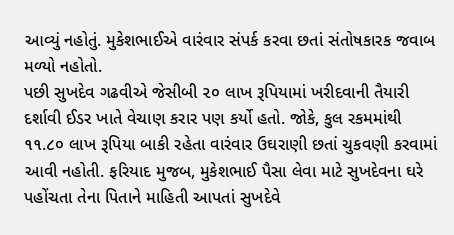આવ્યું નહોતું. મુકેશભાઈએ વારંવાર સંપર્ક કરવા છતાં સંતોષકારક જવાબ મળ્યો નહોતો.
પછી સુખદેવ ગઢવીએ જેસીબી ૨૦ લાખ રૂપિયામાં ખરીદવાની તૈયારી દર્શાવી ઈડર ખાતે વેચાણ કરાર પણ કર્યો હતો. જોકે, કુલ રકમમાંથી ૧૧.૮૦ લાખ રૂપિયા બાકી રહેતા વારંવાર ઉઘરાણી છતાં ચુકવણી કરવામાં આવી નહોતી. ફરિયાદ મુજબ, મુકેશભાઈ પૈસા લેવા માટે સુખદેવના ઘરે પહોંચતા તેના પિતાને માહિતી આપતાં સુખદેવે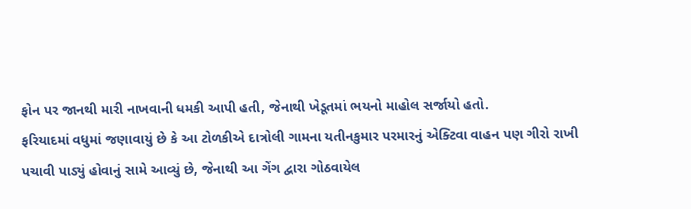ફોન પર જાનથી મારી નાખવાની ધમકી આપી હતી, જેનાથી ખેડૂતમાં ભયનો માહોલ સર્જાયો હતો.
ફરિયાદમાં વધુમાં જણાવાયું છે કે આ ટોળકીએ દાત્રોલી ગામના યતીનકુમાર પરમારનું એક્ટિવા વાહન પણ ગીરો રાખી પચાવી પાડ્યું હોવાનું સામે આવ્યું છે, જેનાથી આ ગેંગ દ્વારા ગોઠવાયેલ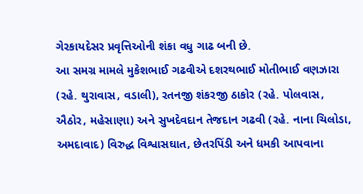ગેરકાયદેસર પ્રવૃત્તિઓની શંકા વધુ ગાઢ બની છે.
આ સમગ્ર મામલે મુકેશભાઈ ગઢવીએ દશરથભાઈ મોતીભાઈ વણઝારા (રહે. થુરાવાસ, વડાલી), રતનજી શંકરજી ઠાકોર (રહે. પોલવાસ, ઐઠોર, મહેસાણા) અને સુખદેવદાન તેજદાન ગઢવી (રહે. નાના ચિલોડા, અમદાવાદ) વિરુદ્ધ વિશ્વાસઘાત, છેતરપિંડી અને ધમકી આપવાના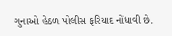ગુનાઓ હેઠળ પોલીસ ફરિયાદ નોંધાવી છે.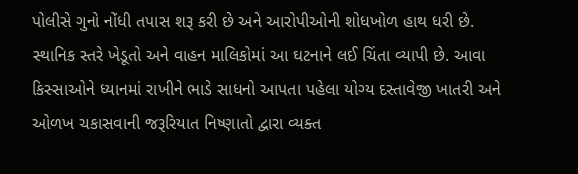પોલીસે ગુનો નોંધી તપાસ શરૂ કરી છે અને આરોપીઓની શોધખોળ હાથ ધરી છે.
સ્થાનિક સ્તરે ખેડૂતો અને વાહન માલિકોમાં આ ઘટનાને લઈ ચિંતા વ્યાપી છે. આવા કિસ્સાઓને ધ્યાનમાં રાખીને ભાડે સાધનો આપતા પહેલા યોગ્ય દસ્તાવેજી ખાતરી અને ઓળખ ચકાસવાની જરૂરિયાત નિષ્ણાતો દ્વારા વ્યક્ત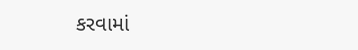કરવામાં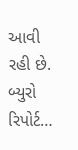આવી રહી છે.
બ્યુરો રિપોર્ટ…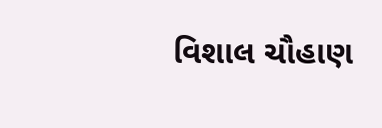વિશાલ ચૌહાણ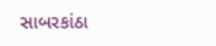સાબરકાંઠા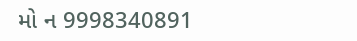મો ન 9998340891